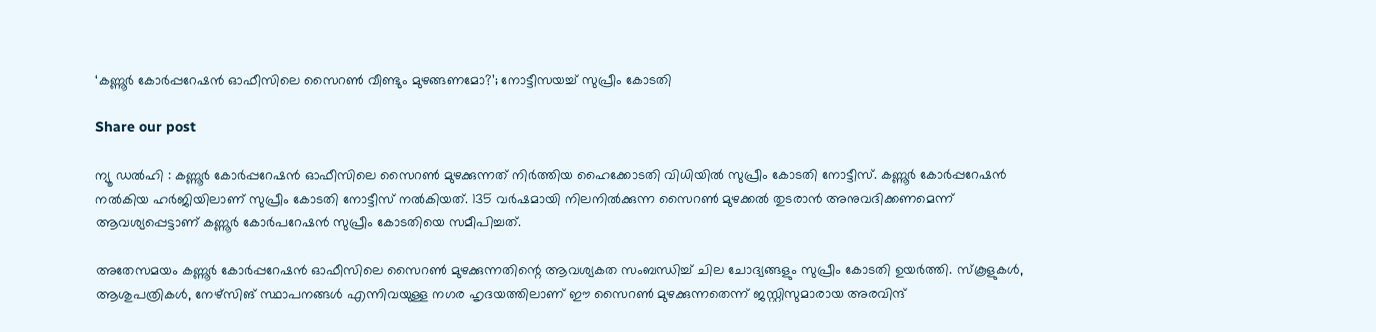‘കണ്ണൂർ കോർപ്പറേഷൻ ഓഫീസിലെ സൈറൺ വീണ്ടും മുഴങ്ങണമോ?’; നോട്ടീസയച്ച് സുപ്രീം കോടതി

Share our post

ന്യൂ ഡൽഹി : കണ്ണൂർ കോർപ്പറേഷൻ ഓഫീസിലെ സൈറൺ മുഴക്കുന്നത് നിർത്തിയ ഹൈക്കോടതി വിധിയിൽ സുപ്രീം കോടതി നോട്ടീസ്. കണ്ണൂർ കോർപ്പറേഷൻ നൽകിയ ഹർജിയിലാണ് സുപ്രീം കോടതി നോട്ടീസ് നൽകിയത്. 135 വർഷമായി നിലനിൽക്കുന്ന സൈറൺ മുഴക്കൽ തുടരാൻ അനുവദിക്കണമെന്ന് ആവശ്യപ്പെട്ടാണ് കണ്ണൂർ കോർപറേഷൻ സുപ്രീം കോടതിയെ സമീപിച്ചത്.

അതേസമയം കണ്ണൂർ കോർപ്പറേഷൻ ഓഫീസിലെ സൈറൺ മുഴക്കുന്നതിന്റെ ആവശ്യകത സംബന്ധിച്ച് ചില ചോദ്യങ്ങളും സുപ്രീം കോടതി ഉയർത്തി. സ്‌കൂളുകൾ, ആശുപത്രികൾ, നേഴ്സിങ് സ്ഥാപനങ്ങൾ എന്നിവയുള്ള നഗര ഹൃദയത്തിലാണ് ഈ സൈറൺ മുഴക്കുന്നതെന്ന് ജസ്റ്റിസുമാരായ അരവിന്ദ്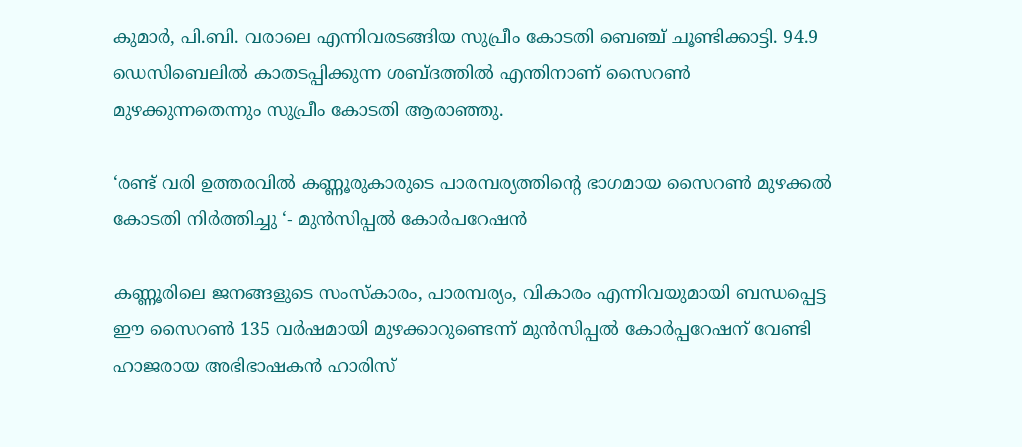കുമാർ, പി.ബി. വരാലെ എന്നിവരടങ്ങിയ സുപ്രീം കോടതി ബെഞ്ച് ചൂണ്ടിക്കാട്ടി. 94.9 ഡെസിബെലിൽ കാതടപ്പിക്കുന്ന ശബ്ദത്തിൽ എന്തിനാണ് സൈറൺ മുഴക്കുന്നതെന്നും സുപ്രീം കോടതി ആരാഞ്ഞു.

‘രണ്ട് വരി ഉത്തരവിൽ കണ്ണൂരുകാരുടെ പാരമ്പര്യത്തിന്റെ ഭാഗമായ സൈറൺ മുഴക്കൽ കോടതി നിർത്തിച്ചു ‘- മുൻസിപ്പൽ കോർപറേഷൻ

കണ്ണൂരിലെ ജനങ്ങളുടെ സംസ്കാരം, പാരമ്പര്യം, വികാരം എന്നിവയുമായി ബന്ധപ്പെട്ട ഈ സൈറൺ 135 വർഷമായി മുഴക്കാറുണ്ടെന്ന് മുൻസിപ്പൽ കോർപ്പറേഷന് വേണ്ടി ഹാജരായ അഭിഭാഷകൻ ഹാരിസ്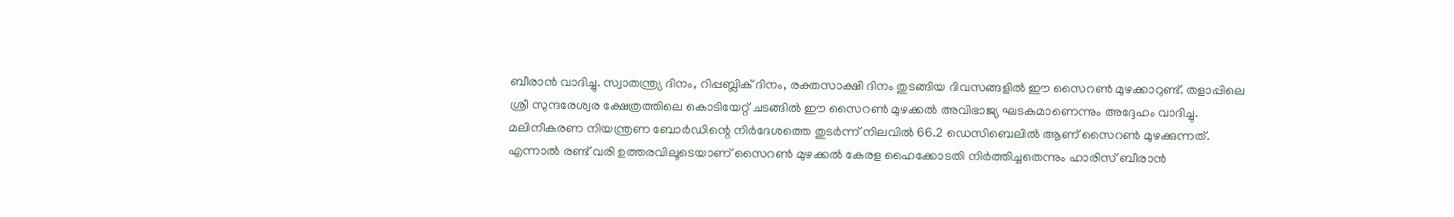ബീരാൻ വാദിച്ചു. സ്വാതന്ത്ര്യ ദിനം, റിപ്പബ്ലിക് ദിനം, രക്തസാക്ഷി ദിനം തുടങ്ങിയ ദിവസങ്ങളിൽ ഈ സൈറൺ മുഴക്കാറുണ്ട്. തളാപ്പിലെ ശ്രീ സുന്ദരേശ്വര ക്ഷേത്രത്തിലെ കൊടിയേറ്റ് ചടങ്ങിൽ ഈ സൈറൺ മുഴക്കൽ അവിഭാജ്യ ഘടകമാണെന്നും അദ്ദേഹം വാദിച്ചു. മലിനീകരണ നിയന്ത്രണ ബോർഡിന്റെ നിർദേശത്തെ തുടർന്ന് നിലവിൽ 66.2 ഡെസിബെലിൽ ആണ് സൈറൺ മുഴക്കുന്നത്. എന്നാൽ രണ്ട് വരി ഉത്തരവിലൂടെയാണ് സൈറൺ മുഴക്കൽ കേരള ഹൈക്കോടതി നിർത്തിച്ചതെന്നും ഹാരിസ് ബീരാൻ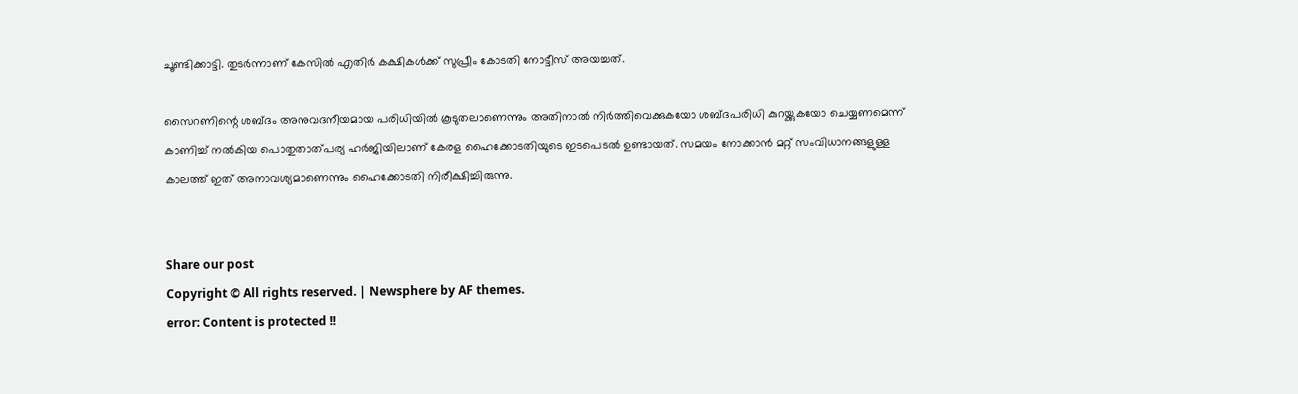ചൂണ്ടിക്കാട്ടി. തുടർന്നാണ് കേസിൽ എതിർ കക്ഷികൾക്ക് സുപ്രീം കോടതി നോട്ടീസ് അയച്ചത്.

സൈറണിന്റെ ശബ്ദം അനുവദനീയമായ പരിധിയിൽ കൂടുതലാണെന്നും അതിനാൽ നിർത്തിവെക്കുകയോ ശബ്ദപരിധി കുറയ്ക്കുകയോ ചെയ്യണമെന്ന് കാണിച്ച് നൽകിയ പൊതുതാത്പര്യ ഹർജിയിലാണ് കേരള ഹൈക്കോടതിയുടെ ഇടപെടൽ ഉണ്ടായത്. സമയം നോക്കാൻ മറ്റ് സംവിധാനങ്ങളുള്ള കാലത്ത് ഇത് അനാവശ്യമാണെന്നും ഹൈക്കോടതി നിരീക്ഷിച്ചിരുന്നു.


Share our post
Copyright © All rights reserved. | Newsphere by AF themes.
error: Content is protected !!